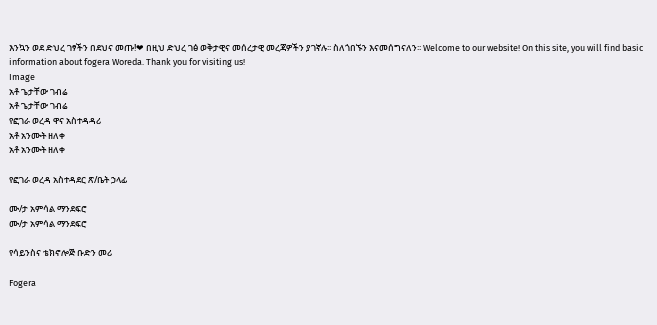እንኳን ወደ ድህረ ገፃችን በደህና መጡ!❤ በዚህ ድህረ ገፅ ወቅታዊና መሰረታዊ መረጃዎችን ያገኛሉ፡፡ ስለጎበኙን እናመሰግናለን፡፡ Welcome to our website! On this site, you will find basic information about fogera Woreda. Thank you for visiting us!
Image
አቶ ጌታቸው ገብሬ
አቶ ጌታቸው ገብሬ
የፎገራ ወረዳ ዋና አስተዳዳሪ
አቶ አንሙት ዘለቀ
አቶ አንሙት ዘለቀ

የፎገራ ወረዳ አስተዳደር ጽ/ቤት ኃላፊ

ሙ/ታ አምሳል ማንደፍሮ
ሙ/ታ አምሳል ማንደፍሮ

የሳይንስና ቴክኖሎጅ ቡድን መሪ

Fogera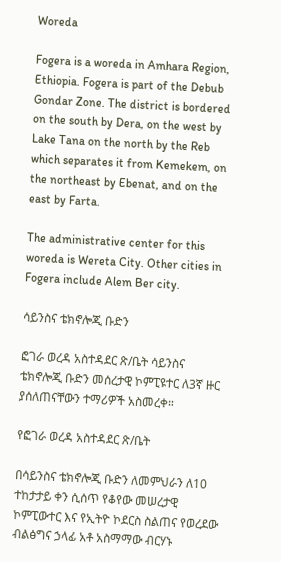Woreda

Fogera is a woreda in Amhara Region, Ethiopia. Fogera is part of the Debub Gondar Zone. The district is bordered on the south by Dera, on the west by Lake Tana on the north by the Reb which separates it from Kemekem, on the northeast by Ebenat, and on the east by Farta.

The administrative center for this woreda is Wereta City. Other cities in Fogera include Alem Ber city.

ሳይንስና ቴክኖሎጂ ቡድን

ፎገራ ወረዳ አስተዳደር ጽ/ቤት ሳይንስና ቴክኖሎጂ ቡድን መሰረታዊ ኮምፒዩተር ለ3ኛ ዙር ያሰለጠናቸውን ተማሪዎች አስመረቀ።

የፎገራ ወረዳ አስተዳደር ጽ/ቤት

በሳይንስና ቴክኖሎጂ ቡድን ለመምህራን ለ10 ተከታታይ ቀን ሲሰጥ የቆየው መሠረታዊ ኮምፒውተር እና የኢትዮ ኮደርስ ስልጠና የወረደው ብልፅግና ኃላፊ አቶ አስማማው ብርሃኑ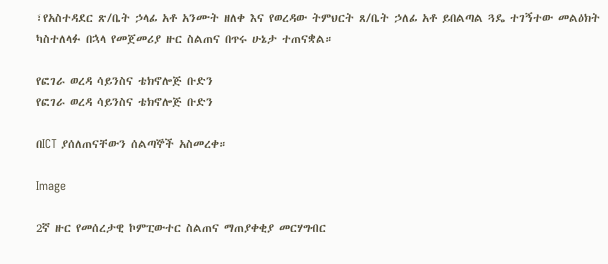፣የአስተዳደር ጽ/ቤት ኃላፊ አቶ አንሙት ዘለቀ እና የወረዳው ትምህርት ጸ/ቤት ኃለፊ አቶ ይበልጣል ጓዴ ተገኝተው መልዕክት ካስተለላፉ በኋላ የመጀመሪያ ዙር ስልጠና በጥሩ ሁኔታ ተጠናቋል።

የፎገራ ወረዳ ሳይንስና ቴክኖሎጅ ቡድን
የፎገራ ወረዳ ሳይንስና ቴክኖሎጅ ቡድን

በICT ያሰለጠናቸውን ሰልጣኞች አስመረቀ።

Image

2ኛ ዙር የመሰረታዊ ኮምፒውተር ስልጠና ማጠያቀቂያ መርሃግብር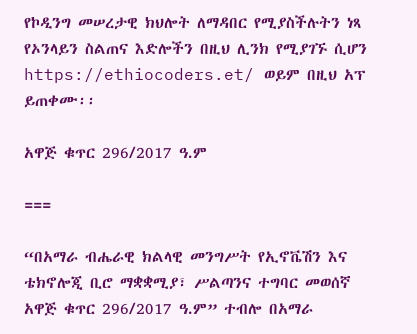የኮዲንግ መሠረታዊ ክህሎት ለማዳበር የሚያስችሉትን ነጻ የኦንላይን ስልጠና እድሎችን በዚህ ሊንክ የሚያገኙ ሲሆን https://ethiocoders.et/ ወይም በዚህ አፕ ይጠቀሙ፡፡

አዋጅ ቁጥር 296/2017 ዓ.ም

===

“በአማራ ብሔራዊ ክልላዊ መንግሥት የኢኖቬሽን እና ቴክኖሎጂ ቢሮ ማቋቋሚያ፣ ሥልጣንና ተግባር መወሰኛ አዋጅ ቁጥር 296/2017 ዓ.ም” ተብሎ በአማራ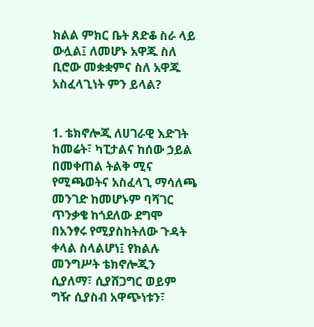ክልል ምክር ቤት ጸድቆ ስራ ላይ ውሏል፤ ለመሆኑ አዋጁ ስለ ቢሮው መቋቋምና ስለ አዋጁ አስፈላጊነት ምን ይላል?


1. ቴክኖሎጂ ለሀገራዊ እድገት ከመሬት፣ ካፒታልና ከሰው ኃይል በመቀጠል ትልቅ ሚና የሚጫወትና አስፈላጊ ማሳለጫ መንገድ ከመሆኑም ባሻገር ጥንቃቄ ከጎደለው ደግሞ በአንፃሩ የሚያስከትለው ጉዳት ቀላል ስላልሆነ፤ የክልሉ መንግሥት ቴክኖሎጂን ሲያለማ፣ ሲያሸጋግር ወይም ግዥ ሲያስብ አዋጭነቱን፣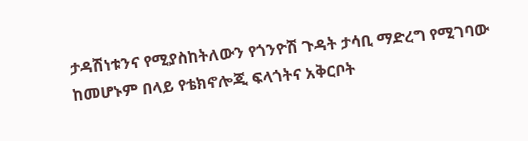ታዳሽነቱንና የሚያስከትለውን የጎንዮሽ ጉዳት ታሳቢ ማድረግ የሚገባው ከመሆኑም በላይ የቴክኖሎጂ ፍላጎትና አቅርቦት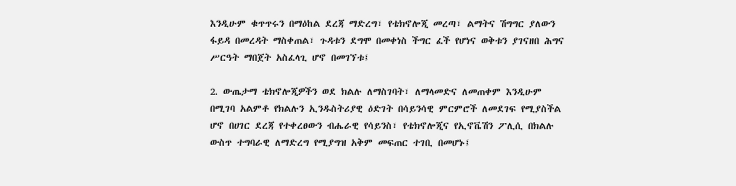እንዲሁም ቁጥጥሩን በማዕከል ደረጃ ማድረግ፣ የቴክኖሎጂ መረጣ፣ ልማትና ሽግግር ያለውን ፋይዳ በመረዳት ማስቀጠል፣ ጉዳቱን ደግሞ በመቀነስ ችግር ፈች የሆነና ወቅቱን ያገናዘበ ሕግና ሥርዓት ማበጀት አስፈላጊ ሆኖ በመገኘቱ፤

2. ውጤታማ ቴክኖሎጂዎችን ወደ ክልሉ ለማስገባት፣ ለማላመድና ለመጠቀም እንዲሁም በሚገባ አልምቶ የክልሉን ኢንዱስትሪያዊ ዕድገት በሳይንሳዊ ምርምሮች ለመደገፍ የሚያስችል ሆኖ በሀገር ደረጃ የተቀረፀውን ብሔራዊ የሳይንስ፣ የቴክኖሎጂና የኢኖቬሽን ፖሊሲ በክልሉ ውስጥ ተግባራዊ ለማድረግ የሚያግዝ አቅም መፍጠር ተገቢ በመሆኑ፤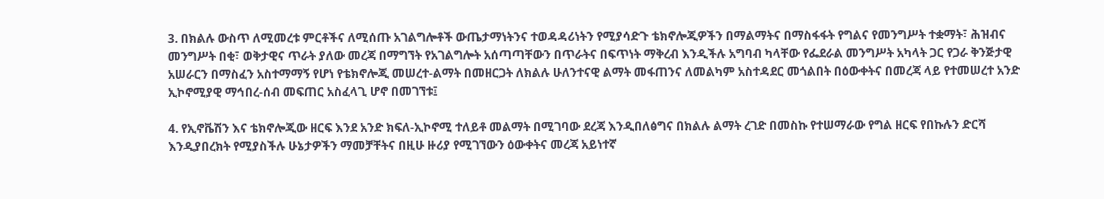3. በክልሉ ውስጥ ለሚመረቱ ምርቶችና ለሚሰጡ አገልግሎቶች ውጤታማነትንና ተወዳዳሪነትን የሚያሳድጉ ቴክኖሎጂዎችን በማልማትና በማስፋፋት የግልና የመንግሥት ተቋማት፣ ሕዝብና መንግሥት በቂ፣ ወቅታዊና ጥራት ያለው መረጃ በማግኘት የአገልግሎት አሰጣጣቸውን በጥራትና በፍጥነት ማቅረብ እንዲችሉ አግባብ ካላቸው የፌደራል መንግሥት አካላት ጋር የጋራ ቅንጅታዊ አሠራርን በማስፈን አስተማማኝ የሆነ የቴክኖሎጂ መሠረተ-ልማት በመዘርጋት ለክልሉ ሁለንተናዊ ልማት መፋጠንና ለመልካም አስተዳደር መጎልበት በዕውቀትና በመረጃ ላይ የተመሠረተ አንድ ኢኮኖሚያዊ ማኅበረ-ሰብ መፍጠር አስፈላጊ ሆኖ በመገኘቱ፤

4. የኢኖቬሽን እና ቴክኖሎጂው ዘርፍ እንደ አንድ ክፍለ-ኢኮኖሚ ተለይቶ መልማት በሚገባው ደረጃ እንዲበለፅግና በክልሉ ልማት ረገድ በመስኩ የተሠማራው የግል ዘርፍ የበኩሉን ድርሻ እንዲያበረክት የሚያስችሉ ሁኔታዎችን ማመቻቸትና በዚሁ ዙሪያ የሚገኘውን ዕውቀትና መረጃ አይነተኛ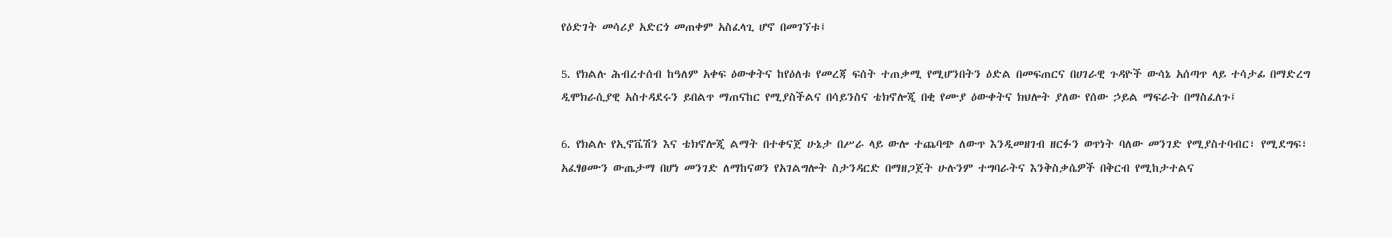የዕድገት መሳሪያ አድርጎ መጠቀም አስፈላጊ ሆኖ በመገኘቱ፤

5. የክልሉ ሕብረተሰብ ከዓለም አቀፍ ዕውቀትና ከየዕለቱ የመረጃ ፍሰት ተጠቃሚ የሚሆንበትን ዕድል በመፍጠርና በሀገራዊ ጉዳዮች ውሳኔ አሰጣጥ ላይ ተሳታፊ በማድረግ ዲሞክራሲያዊ አስተዳደሩን ይበልጥ ማጠናከር የሚያስችልና በሳይንስና ቴክኖሎጂ በቂ የሙያ ዕውቀትና ክህሎት ያለው የሰው ኃይል ማፍራት በማስፈለጉ፤

6. የክልሉ የኢኖቬሽን እና ቴክኖሎጂ ልማት በተቀናጀ ሁኔታ በሥራ ላይ ውሎ ተጨባጭ ለውጥ እንዲመዘገብ ዘርፉን ወጥነት ባለው መንገድ የሚያስተባብር፣ የሚደግፍ፣ አፈፃፀሙን ውጤታማ በሆነ መንገድ ለማከናወን የአገልግሎት ስታንዳርድ በማዘጋጀት ሁሉንም ተግባራትና እንቅስቃሴዎች በቅርብ የሚከታተልና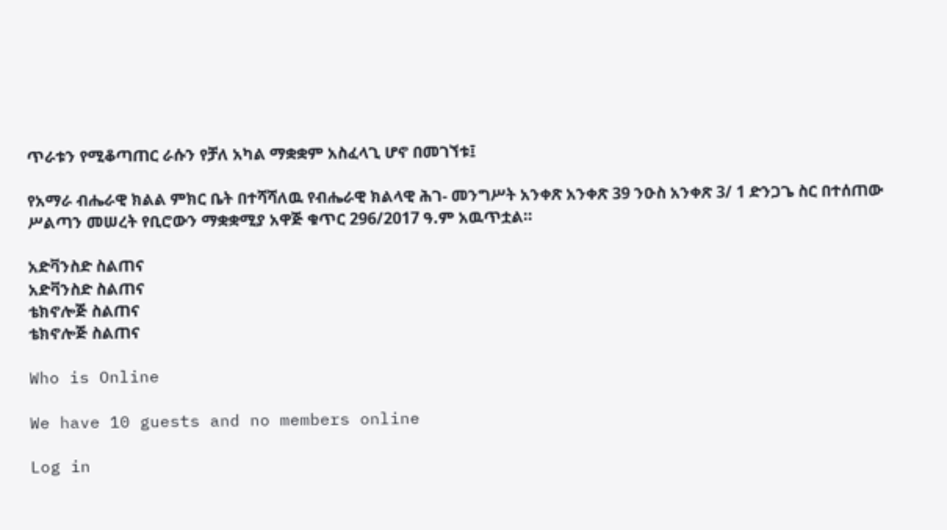ጥራቱን የሚቆጣጠር ራሱን የቻለ አካል ማቋቋም አስፈላጊ ሆኖ በመገኘቱ፤

የአማራ ብሔራዊ ክልል ምክር ቤት በተሻሻለዉ የብሔራዊ ክልላዊ ሕገ- መንግሥት አንቀጽ አንቀጽ 39 ንዑስ አንቀጽ 3/ 1 ድንጋጌ ስር በተሰጠው ሥልጣን መሠረት የቢሮውን ማቋቋሚያ አዋጅ ቁጥር 296/2017 ዓ.ም አዉጥቷል።

አድቫንስድ ስልጠና
አድቫንስድ ስልጠና
ቴክኖሎጅ ስልጠና
ቴክኖሎጅ ስልጠና

Who is Online

We have 10 guests and no members online

Log in